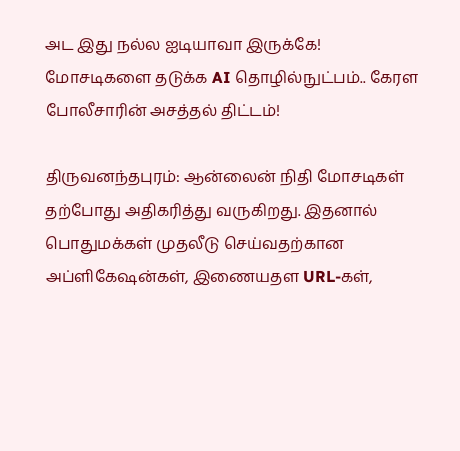அட இது நல்ல ஐடியாவா இருக்கே! மோசடிகளை தடுக்க AI தொழில்நுட்பம்.. கேரள போலீசாரின் அசத்தல் திட்டம்!

திருவனந்தபுரம்: ஆன்லைன் நிதி மோசடிகள் தற்போது அதிகரித்து வருகிறது. இதனால் பொதுமக்கள் முதலீடு செய்வதற்கான அப்ளிகேஷன்கள், இணையதள URL-கள்,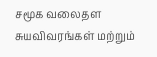சமூக வலைதள சுயவிவரங்கள் மற்றும்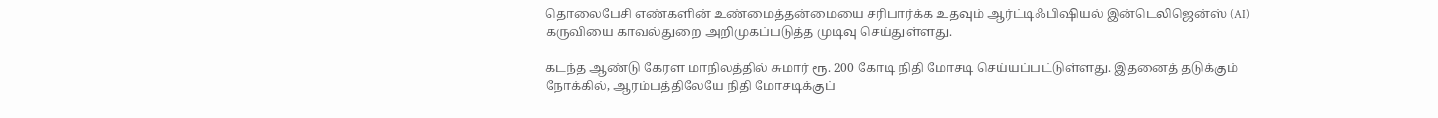தொலைபேசி எண்களின் உண்மைத்தன்மையை சரிபார்க்க உதவும் ஆர்ட்டிஃபிஷியல் இன்டெலிஜென்ஸ் (AI) கருவியை காவல்துறை அறிமுகப்படுத்த முடிவு செய்துள்ளது.

கடந்த ஆண்டு கேரள மாநிலத்தில் சுமார் ரூ. 200 கோடி நிதி மோசடி செய்யப்பட்டுள்ளது. இதனைத் தடுக்கும் நோக்கில், ஆரம்பத்திலேயே நிதி மோசடிக்குப்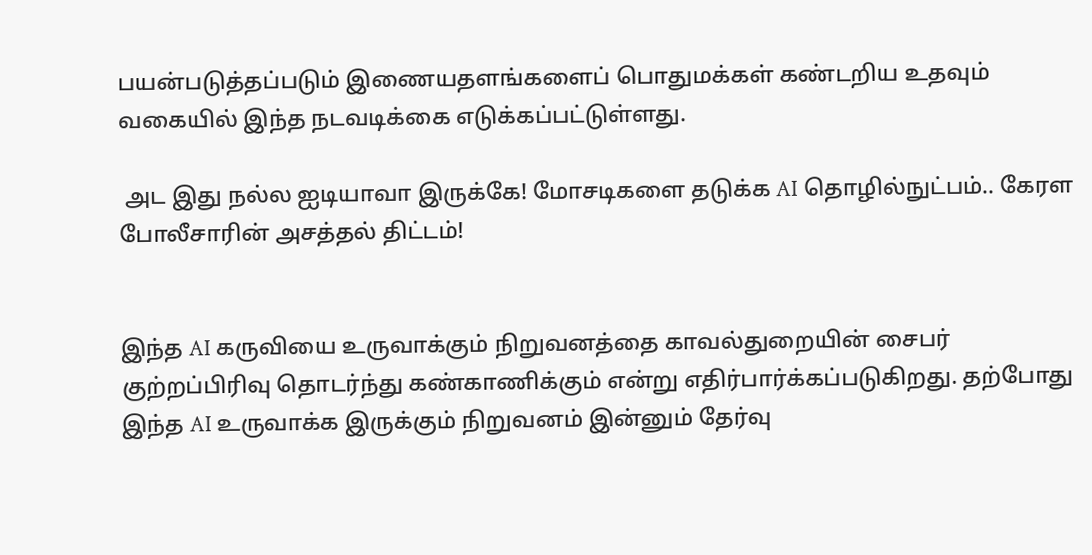பயன்படுத்தப்படும் இணையதளங்களைப் பொதுமக்கள் கண்டறிய உதவும் வகையில் இந்த நடவடிக்கை எடுக்கப்பட்டுள்ளது.

 அட இது நல்ல ஐடியாவா இருக்கே! மோசடிகளை தடுக்க AI தொழில்நுட்பம்.. கேரள போலீசாரின் அசத்தல் திட்டம்!


இந்த AI கருவியை உருவாக்கும் நிறுவனத்தை காவல்துறையின் சைபர் குற்றப்பிரிவு தொடர்ந்து கண்காணிக்கும் என்று எதிர்பார்க்கப்படுகிறது. தற்போது இந்த AI உருவாக்க இருக்கும் நிறுவனம் இன்னும் தேர்வு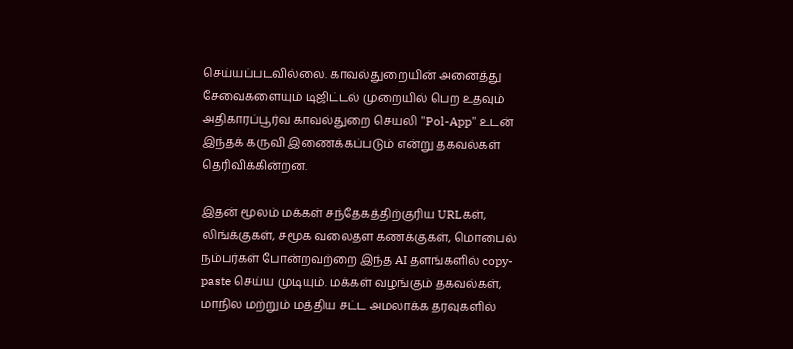செய்யப்படவில்லை. காவல்துறையின் அனைத்து சேவைகளையும் டிஜிட்டல் முறையில் பெற உதவும் அதிகாரப்பூர்வ காவல்துறை செயலி "Pol-App" உடன் இந்தக் கருவி இணைக்கப்படும் என்று தகவல்கள் தெரிவிக்கின்றன.

இதன் மூலம் மக்கள் சந்தேகத்திற்குரிய URLகள், லிங்க்குகள், சமூக வலைதள கணக்குகள், மொபைல் நம்பர்கள் போன்றவற்றை இந்த AI தளங்களில் copy-paste செய்ய முடியும். மக்கள் வழங்கும் தகவல்கள், மாநில மற்றும் மத்திய சட்ட அமலாக்க தரவுகளில்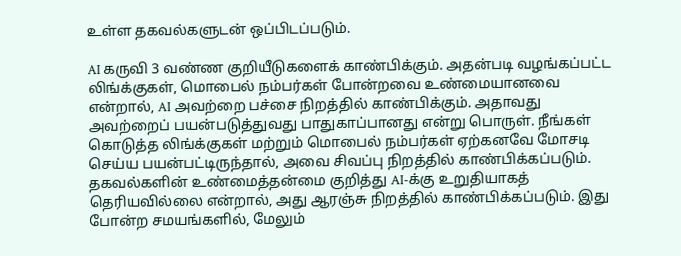உள்ள தகவல்களுடன் ஒப்பிடப்படும்.

AI கருவி 3 வண்ண குறியீடுகளைக் காண்பிக்கும். அதன்படி வழங்கப்பட்ட லிங்க்குகள், மொபைல் நம்பர்கள் போன்றவை உண்மையானவை என்றால், AI அவற்றை பச்சை நிறத்தில் காண்பிக்கும். அதாவது அவற்றைப் பயன்படுத்துவது பாதுகாப்பானது என்று பொருள். நீங்கள் கொடுத்த லிங்க்குகள் மற்றும் மொபைல் நம்பர்கள் ஏற்கனவே மோசடி செய்ய பயன்பட்டிருந்தால், அவை சிவப்பு நிறத்தில் காண்பிக்கப்படும். தகவல்களின் உண்மைத்தன்மை குறித்து AI-க்கு உறுதியாகத் தெரியவில்லை என்றால், அது ஆரஞ்சு நிறத்தில் காண்பிக்கப்படும். இது போன்ற சமயங்களில், மேலும்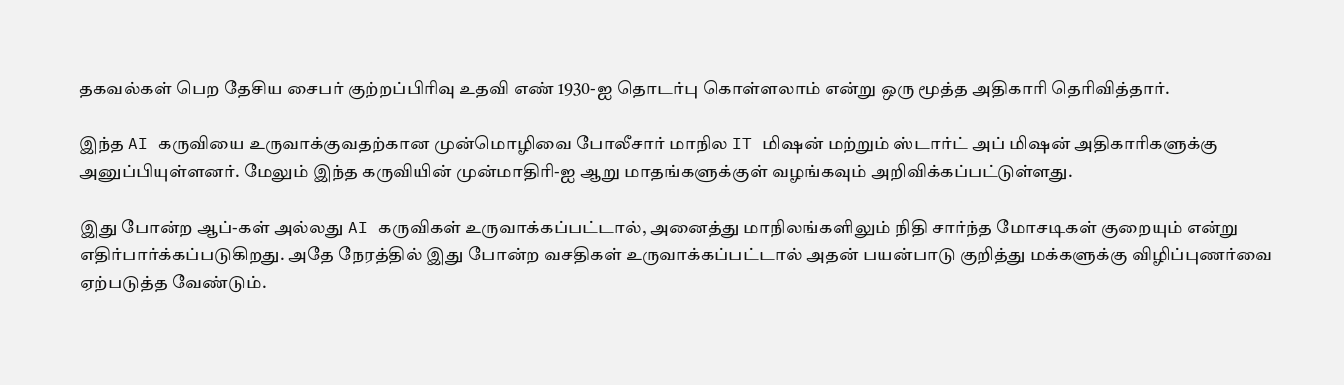தகவல்கள் பெற தேசிய சைபர் குற்றப்பிரிவு உதவி எண் 1930-ஐ தொடர்பு கொள்ளலாம் என்று ஒரு மூத்த அதிகாரி தெரிவித்தார்.

இந்த AI கருவியை உருவாக்குவதற்கான முன்மொழிவை போலீசார் மாநில IT மிஷன் மற்றும் ஸ்டார்ட் அப் மிஷன் அதிகாரிகளுக்கு அனுப்பியுள்ளனர். மேலும் இந்த கருவியின் முன்மாதிரி-ஐ ஆறு மாதங்களுக்குள் வழங்கவும் அறிவிக்கப்பட்டுள்ளது.

இது போன்ற ஆப்-கள் அல்லது AI கருவிகள் உருவாக்கப்பட்டால், அனைத்து மாநிலங்களிலும் நிதி சார்ந்த மோசடிகள் குறையும் என்று எதிர்பார்க்கப்படுகிறது. அதே நேரத்தில் இது போன்ற வசதிகள் உருவாக்கப்பட்டால் அதன் பயன்பாடு குறித்து மக்களுக்கு விழிப்புணர்வை ஏற்படுத்த வேண்டும்.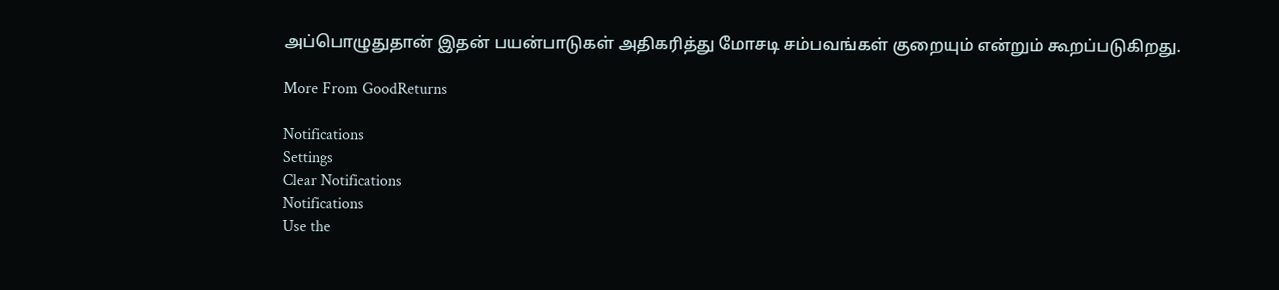அப்பொழுதுதான் இதன் பயன்பாடுகள் அதிகரித்து மோசடி சம்பவங்கள் குறையும் என்றும் கூறப்படுகிறது.

More From GoodReturns

Notifications
Settings
Clear Notifications
Notifications
Use the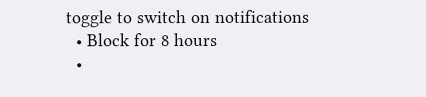toggle to switch on notifications
  • Block for 8 hours
  •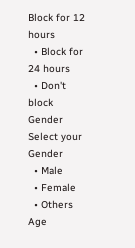Block for 12 hours
  • Block for 24 hours
  • Don't block
Gender
Select your Gender
  • Male
  • Female
  • Others
Age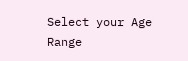Select your Age Range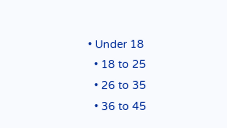• Under 18
  • 18 to 25
  • 26 to 35
  • 36 to 45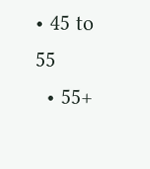• 45 to 55
  • 55+